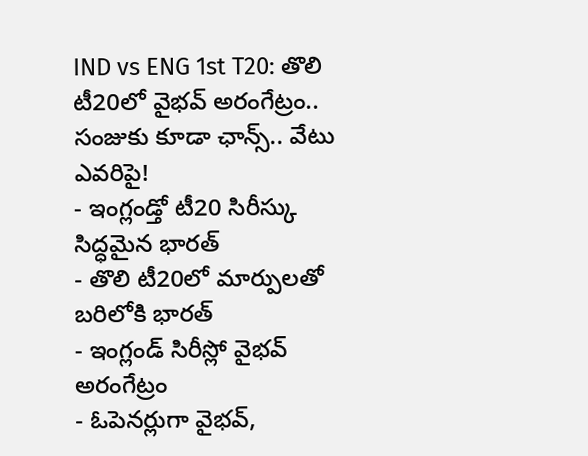IND vs ENG 1st T20: తొలి టీ20లో వైభవ్ అరంగేట్రం.. సంజుకు కూడా ఛాన్స్.. వేటు ఎవరిపై!
- ఇంగ్లండ్తో టీ20 సిరీస్కు సిద్ధమైన భారత్
- తొలి టీ20లో మార్పులతో బరిలోకి భారత్
- ఇంగ్లండ్ సిరీస్లో వైభవ్ అరంగేట్రం
- ఓపెనర్లుగా వైభవ్,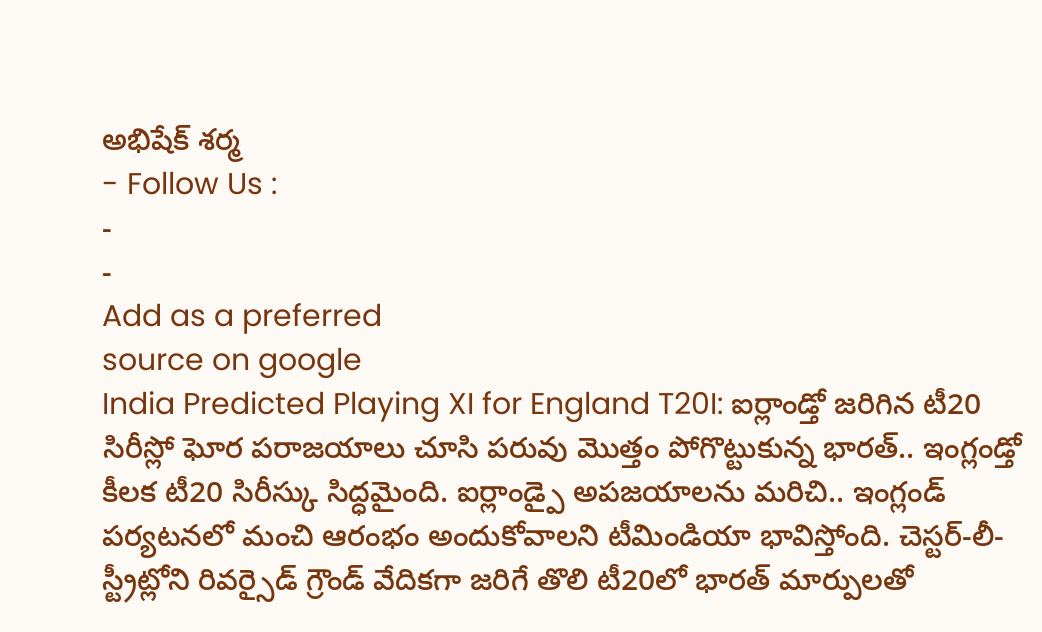అభిషేక్ శర్మ
- Follow Us :
-
-
Add as a preferred
source on google
India Predicted Playing XI for England T20I: ఐర్లాండ్తో జరిగిన టీ20 సిరీస్లో ఘోర పరాజయాలు చూసి పరువు మొత్తం పోగొట్టుకున్న భారత్.. ఇంగ్లండ్తో కీలక టీ20 సిరీస్కు సిద్ధమైంది. ఐర్లాండ్పై అపజయాలను మరిచి.. ఇంగ్లండ్ పర్యటనలో మంచి ఆరంభం అందుకోవాలని టీమిండియా భావిస్తోంది. చెస్టర్-లీ-స్ట్రీట్లోని రివర్సైడ్ గ్రౌండ్ వేదికగా జరిగే తొలి టీ20లో భారత్ మార్పులతో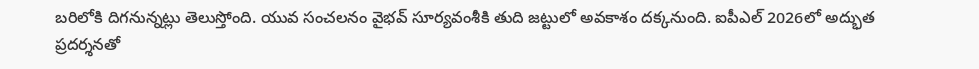బరిలోకి దిగనున్నట్లు తెలుస్తోంది. యువ సంచలనం వైభవ్ సూర్యవంశీకి తుది జట్టులో అవకాశం దక్కనుంది. ఐపీఎల్ 2026లో అద్భుత ప్రదర్శనతో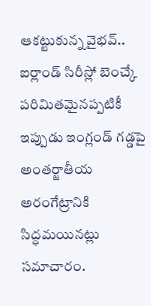ఆకట్టుకున్న వైభవ్.. ఐర్లాండ్ సిరీస్లో బెంచ్కే పరిమితమైనప్పటికీ ఇప్పుడు ఇంగ్లండ్ గడ్డపై అంతర్జాతీయ అరంగేట్రానికి సిద్ధమయినట్లు సమాచారం.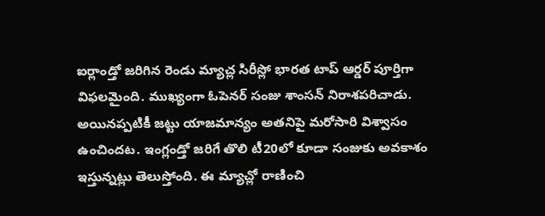ఐర్లాండ్తో జరిగిన రెండు మ్యాచ్ల సిరీస్లో భారత టాప్ ఆర్డర్ పూర్తిగా విఫలమైంది. ముఖ్యంగా ఓపెనర్ సంజు శాంసన్ నిరాశపరిచాడు. అయినప్పటికీ జట్టు యాజమాన్యం అతనిపై మరోసారి విశ్వాసం ఉంచిందట. ఇంగ్లండ్తో జరిగే తొలి టీ20లో కూడా సంజుకు అవకాశం ఇస్తున్నట్లు తెలుస్తోంది. ఈ మ్యాచ్లో రాణించి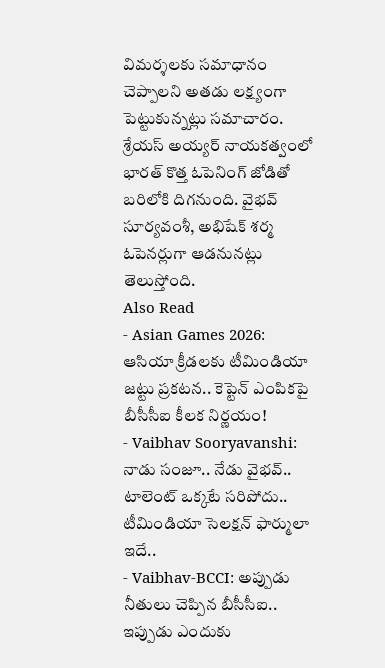విమర్శలకు సమాధానం చెప్పాలని అతడు లక్ష్యంగా పెట్టుకున్నట్లు సమాచారం. శ్రేయస్ అయ్యర్ నాయకత్వంలో భారత్ కొత్త ఓపెనింగ్ జోడితో బరిలోకి దిగనుంది. వైభవ్ సూర్యవంశీ, అభిషేక్ శర్మ ఓపెనర్లుగా ఆడనునట్లు తెలుస్తోంది.
Also Read
- Asian Games 2026: ఆసియా క్రీడలకు టీమిండియా జట్టు ప్రకటన.. కెప్టెన్ ఎంపికపై బీసీసీఐ కీలక నిర్ణయం!
- Vaibhav Sooryavanshi: నాడు సంజూ.. నేడు వైభవ్.. టాలెంట్ ఒక్కటే సరిపోదు.. టీమిండియా సెలక్షన్ ఫార్ములా ఇదే..
- Vaibhav-BCCI: అప్పుడు నీతులు చెప్పిన బీసీసీఐ.. ఇప్పుడు ఎందుకు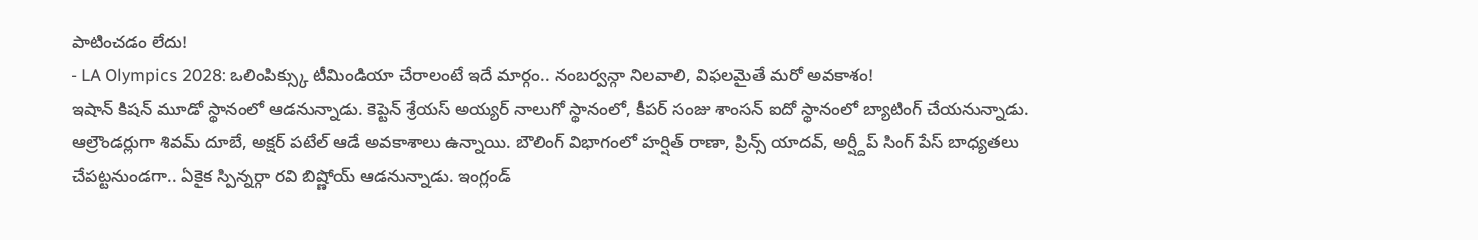పాటించడం లేదు!
- LA Olympics 2028: ఒలింపిక్స్కు టీమిండియా చేరాలంటే ఇదే మార్గం.. నంబర్వన్గా నిలవాలి, విఫలమైతే మరో అవకాశం!
ఇషాన్ కిషన్ మూడో స్థానంలో ఆడనున్నాడు. కెప్టెన్ శ్రేయస్ అయ్యర్ నాలుగో స్థానంలో, కీపర్ సంజు శాంసన్ ఐదో స్థానంలో బ్యాటింగ్ చేయనున్నాడు. ఆల్రౌండర్లుగా శివమ్ దూబే, అక్షర్ పటేల్ ఆడే అవకాశాలు ఉన్నాయి. బౌలింగ్ విభాగంలో హర్షిత్ రాణా, ప్రిన్స్ యాదవ్, అర్ష్దీప్ సింగ్ పేస్ బాధ్యతలు చేపట్టనుండగా.. ఏకైక స్పిన్నర్గా రవి బిష్ణోయ్ ఆడనున్నాడు. ఇంగ్లండ్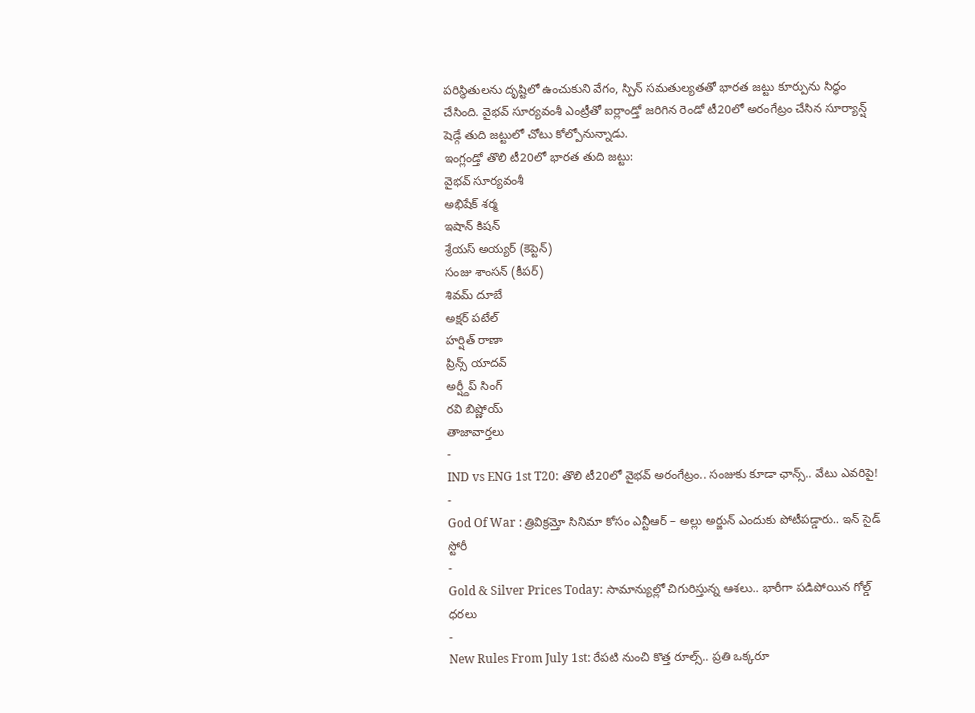పరిస్థితులను దృష్టిలో ఉంచుకుని వేగం, స్పిన్ సమతుల్యతతో భారత జట్టు కూర్పును సిద్ధం చేసింది. వైభవ్ సూర్యవంశీ ఎంట్రీతో ఐర్లాండ్తో జరిగిన రెండో టీ20లో అరంగేట్రం చేసిన సూర్యాన్ష్ షెడ్గే తుది జట్టులో చోటు కోల్పోనున్నాడు.
ఇంగ్లండ్తో తొలి టీ20లో భారత తుది జట్టు:
వైభవ్ సూర్యవంశీ
అభిషేక్ శర్మ
ఇషాన్ కిషన్
శ్రేయస్ అయ్యర్ (కెప్టెన్)
సంజు శాంసన్ (కీపర్)
శివమ్ దూబే
అక్షర్ పటేల్
హర్షిత్ రాణా
ప్రిన్స్ యాదవ్
అర్ష్దీప్ సింగ్
రవి బిష్ణోయ్
తాజావార్తలు
-
IND vs ENG 1st T20: తొలి టీ20లో వైభవ్ అరంగేట్రం.. సంజుకు కూడా ఛాన్స్.. వేటు ఎవరిపై!
-
God Of War : త్రివిక్రమ్తో సినిమా కోసం ఎన్టీఆర్ – అల్లు అర్జున్ ఎందుకు పోటీపడ్డారు.. ఇన్ సైడ్ స్టోరీ
-
Gold & Silver Prices Today: సామాన్యుల్లో చిగురిస్తున్న ఆశలు.. భారీగా పడిపోయిన గోల్డ్ ధరలు
-
New Rules From July 1st: రేపటి నుంచి కొత్త రూల్స్.. ప్రతి ఒక్కరూ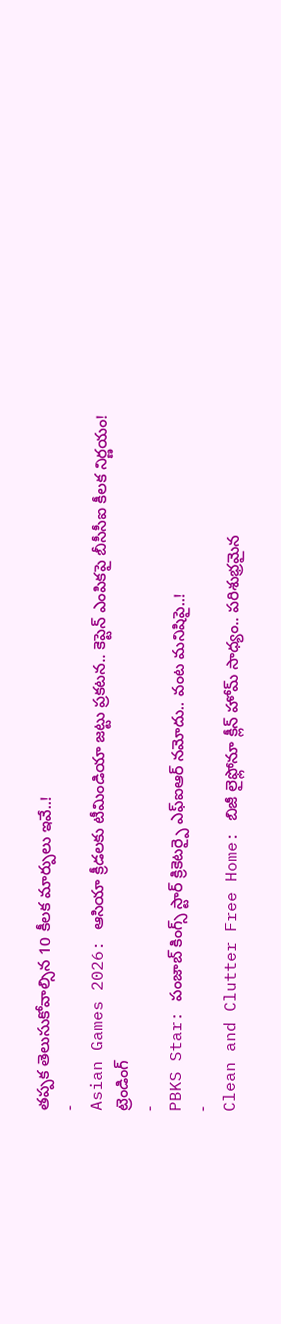తప్పక తెలుసుకోవాల్సిన 10 కీలక మార్పులు ఇవే..!
-
Asian Games 2026: ఆసియా క్రీడలకు టీమిండియా జట్టు ప్రకటన.. కెప్టెన్ ఎంపికపై బీసీసీఐ కీలక నిర్ణయం!
ట్రెండింగ్
-
PBKS Star: పంజాబ్ కింగ్స్ స్టార్ క్రికెటర్పై ఎఫ్ఐఆర్ నమోదు.. వంట మనిషిపై..!
-
Clean and Clutter Free Home: బిజీ లైఫ్లోనూ క్లీన్ హోమ్ సాధ్యం.. పరిశుభ్రమైన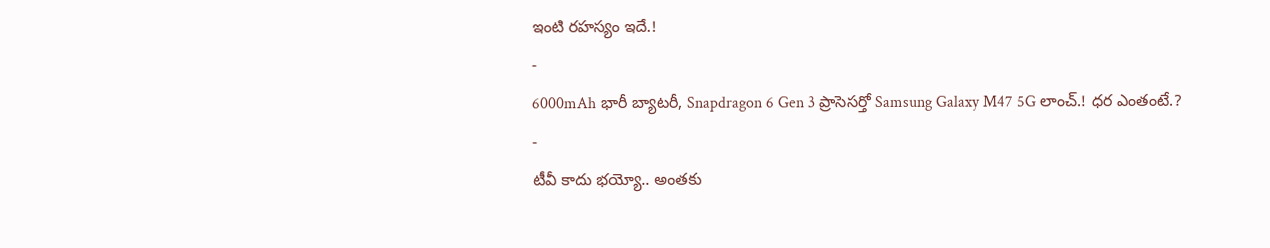ఇంటి రహస్యం ఇదే.!
-
6000mAh భారీ బ్యాటరీ, Snapdragon 6 Gen 3 ప్రాసెసర్తో Samsung Galaxy M47 5G లాంచ్.! ధర ఎంతంటే.?
-
టీవీ కాదు భయ్యో.. అంతకు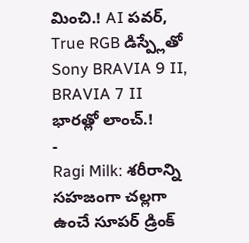మించి.! AI పవర్, True RGB డిస్ప్లేతో Sony BRAVIA 9 II, BRAVIA 7 II భారత్లో లాంచ్.!
-
Ragi Milk: శరీరాన్ని సహజంగా చల్లగా ఉంచే సూపర్ డ్రింక్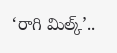‘రాగి మిల్క్’..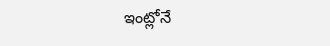ఇంట్లోనే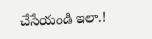చేసేయండి ఇలా.!